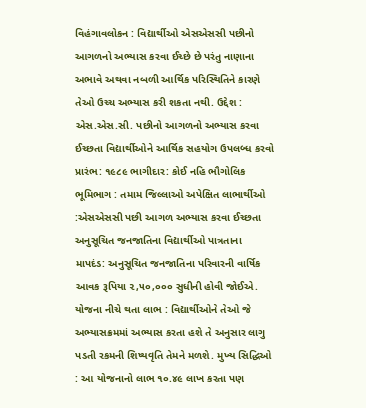વિહંગાવલોકન : વિદ્યાર્થીઓ એસએસસી પછીનો આગળનો અભ્યાસ કરવા ઈચ્છે છે પરંતુ નાણાના અભાવે અથવા નબળી આર્થિક પરિસ્થિતિને કારણે તેઓ ઉચ્ચ અભ્યાસ કરી શકતા નથી. ઉદ્દેશ : એસ.એસ.સી. પછીનો આગળનો અભ્યાસ કરવા ઈચ્છતા વિદ્યાર્થીઓને આર્થિક સહયોગ ઉપલબ્ધ કરવો પ્રારંભ: ૧૯૮૯ ભાગીદાર: કોઈ નહિ ભૌગોલિક ભૂમિભાગ : તમામ જિલ્લાઓ અપેક્ષિત લાભાર્થીઓ :એસએસસી પછી આગળ અભ્યાસ કરવા ઈચ્છતા અનુસૂચિત જનજાતિના વિદ્યાર્થીઓ પાત્રતાના માપદંડ: અનુસૂચિત જનજાતિના પરિવારની વાર્ષિક આવક રૂપિયા ૨,૫૦,૦૦૦ સુધીની હોવી જોઈએ. યોજના નીચે થતા લાભ : વિદ્યાર્થીઓને તેઓ જે અભ્યાસક્રમમાં અભ્યાસ કરતા હશે તે અનુસાર લાગુ પડતી રકમની શિષ્યવૃતિ તેમને મળશે. મુખ્ય સિદ્ધિઓ : આ યોજનાનો લાભ ૧૦.૪૯ લાખ કરતા પણ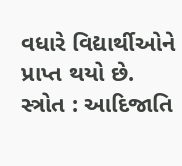વધારે વિદ્યાર્થીઓને પ્રાપ્ત થયો છે. સ્ત્રોત : આદિજાતિ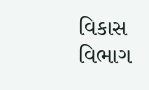વિકાસ વિભાગ